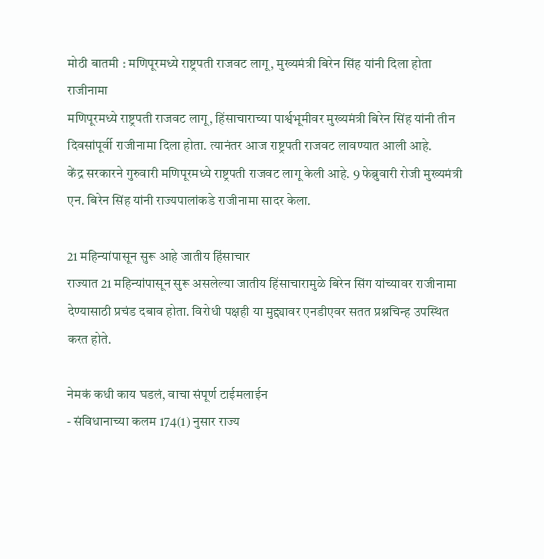मोठी बातमी : मणिपूरमध्ये राष्ट्रपती राजवट लागू, मुख्यमंत्री बिरेन सिंह यांनी दिला होता राजीनामा
मणिपूरमध्ये राष्ट्रपती राजवट लागू, हिंसाचाराच्या पार्श्वभूमीवर मुख्यमंत्री बिरेन सिंह यांनी तीन दिवसांपूर्वी राजीनामा दिला होता. त्यानंतर आज राष्ट्रपती राजवट लावण्यात आली आहे.
केंद्र सरकारने गुरुवारी मणिपूरमध्ये राष्ट्रपती राजवट लागू केली आहे. 9 फेब्रुवारी रोजी मुख्यमंत्री एन. बिरेन सिंह यांनी राज्यपालांकडे राजीनामा सादर केला.

21 महिन्यांपासून सुरू आहे जातीय हिंसाचार
राज्यात 21 महिन्यांपासून सुरू असलेल्या जातीय हिंसाचारामुळे बिरेन सिंग यांच्यावर राजीनामा देण्यासाठी प्रचंड दबाव होता. विरोधी पक्षही या मुद्द्यावर एनडीएवर सतत प्रश्नचिन्ह उपस्थित करत होते.

नेमकं कधी काय घडलं, वाचा संपूर्ण टाईमलाईन
- संविधानाच्या कलम 174(1) नुसार राज्य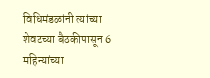विधिमंडळांनी त्यांच्या शेवटच्या बैठकीपासून 6 महिन्यांच्या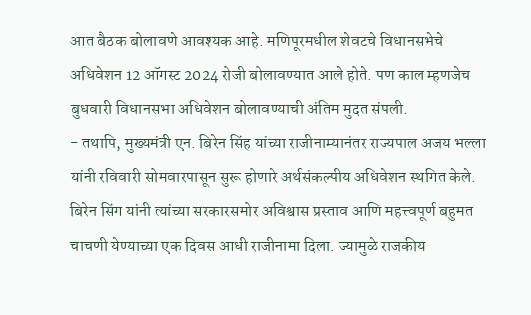आत बैठक बोलावणे आवश्यक आहे. मणिपूरमधील शेवटचे विधानसभेचे अधिवेशन 12 ऑगस्ट 2024 रोजी बोलावण्यात आले होते. पण काल म्हणजेच बुधवारी विधानसभा अधिवेशन बोलावण्याची अंतिम मुदत संपली.
- तथापि, मुख्यमंत्री एन. बिरेन सिंह यांच्या राजीनाम्यानंतर राज्यपाल अजय भल्ला यांनी रविवारी सोमवारपासून सुरू होणारे अर्थसंकल्पीय अधिवेशन स्थगित केले. बिरेन सिंग यांनी त्यांच्या सरकारसमोर अविश्वास प्रस्ताव आणि महत्त्वपूर्ण बहुमत चाचणी येण्याच्या एक दिवस आधी राजीनामा दिला. ज्यामुळे राजकीय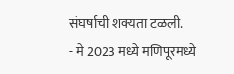संघर्षाची शक्यता टळली.
- मे 2023 मध्ये मणिपूरमध्ये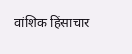वांशिक हिंसाचार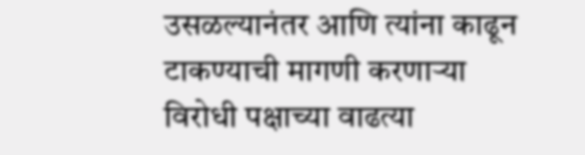उसळल्यानंतर आणि त्यांना काढून टाकण्याची मागणी करणाऱ्या विरोधी पक्षाच्या वाढत्या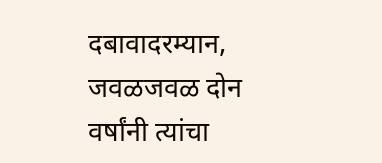दबावादरम्यान, जवळजवळ दोन वर्षांनी त्यांचा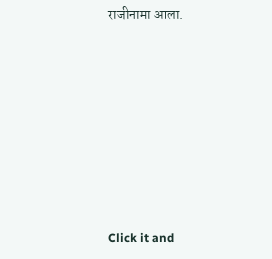राजीनामा आला.












Click it and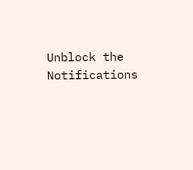Unblock the Notifications